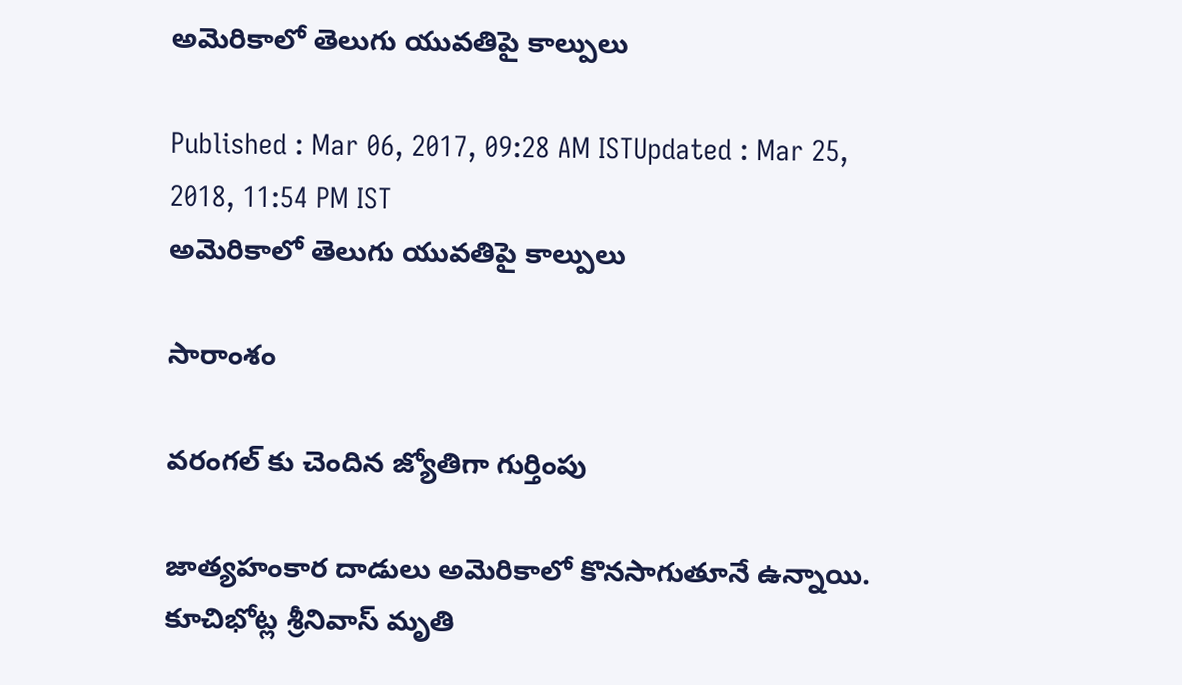అమెరికాలో తెలుగు యువతిపై కాల్పులు

Published : Mar 06, 2017, 09:28 AM ISTUpdated : Mar 25, 2018, 11:54 PM IST
అమెరికాలో తెలుగు యువతిపై కాల్పులు

సారాంశం

వరంగల్ కు చెందిన జ్యోతిగా గుర్తింపు

జాత్యహంకార దాడులు అమెరికాలో కొనసాగుతూనే ఉన్నాయి. కూచిభోట్ల శ్రీనివాస్ మృతి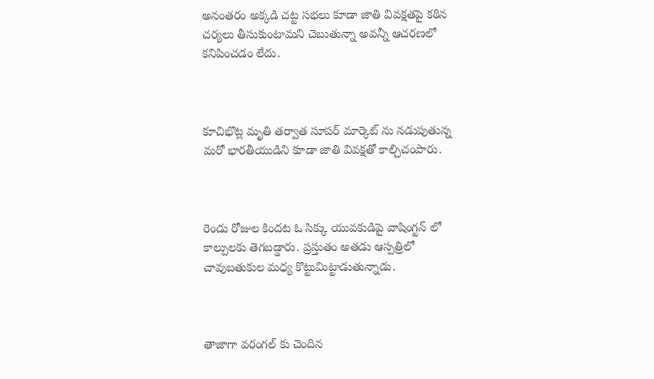అనంతరం అక్కడి చట్ట సభలు కూడా జాతి వివక్షతపై కఠిన చర్యలు తీసుకుంటామని చెబుతున్నా అవన్నీ ఆచరణలో కనిపించడం లేదు.



కూచిభొట్ల మృతి తర్వాత సూపర్ మార్కెట్ ను నడుపుతున్న మరో భారతీయుడిని కూడా జాతి వివక్షతో కాల్చిచంపారు.



రెండు రోజుల కిందట ఓ సిక్కు యువకుడిపై వాషింగ్టన్ లో కాల్పులకు తెగబడ్డారు. ప్రస్తుతం అతడు ఆస్పత్రిలో చావుబతుకుల మధ్య కొట్టుమిట్టాడుతున్నాడు.



తాజాగా వరంగల్ కు చెందిన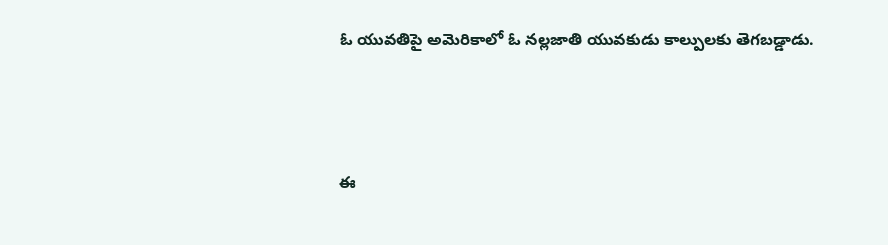ఓ యువతిపై అమెరికాలో ఓ నల్లజాతి యువకుడు కాల్పులకు తెగబడ్డాడు.



ఈ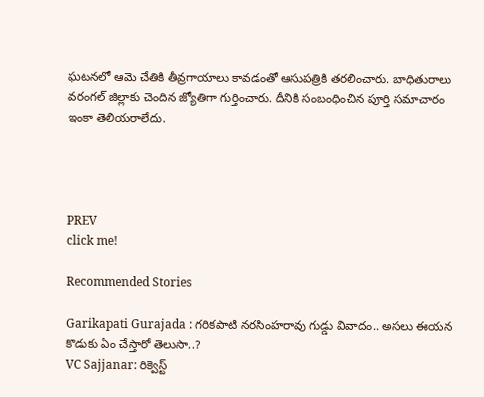ఘటనలో ఆమె చేతికి తీవ్రగాయాలు కావడంతో ఆసుపత్రికి తరలించారు. బాధితురాలు వరంగల్‌ జిల్లాకు చెందిన జ్యోతిగా గుర్తించారు. దీనికి సంబంధించిన పూర్తి సమాచారం ఇంకా తెలియరాలేదు.




PREV
click me!

Recommended Stories

Garikapati Gurajada : గరికపాటి నరసింహరావు గుడ్డు వివాదం.. అసలు ఈయన కొడుకు ఏం చేస్తారో తెలుసా..?
VC Sajjanar: రిక్వెస్ట్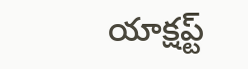యాక్షప్ట్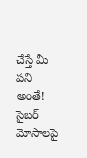చేస్తే మీ పని అంతే! సైబర్ మోసాలపై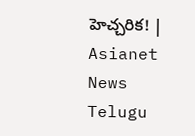హెచ్చరిక! | Asianet News Telugu